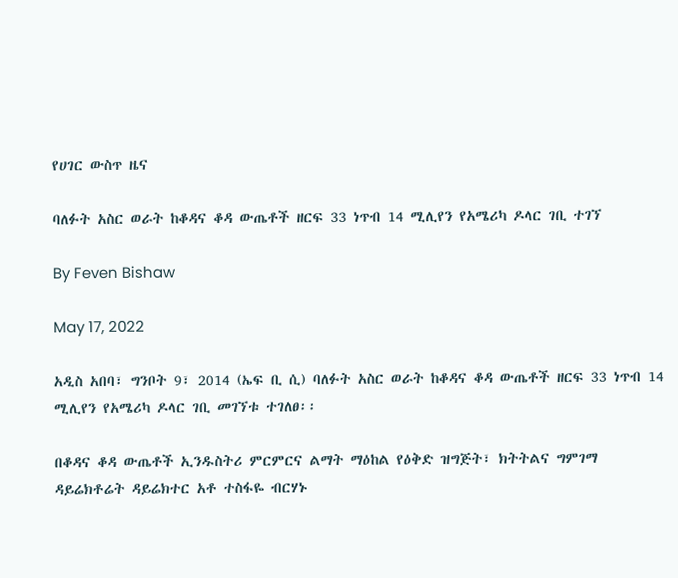የሀገር ውስጥ ዜና

ባለፉት አስር ወራት ከቆዳና ቆዳ ውጤቶች ዘርፍ 33 ነጥብ 14 ሚሊየን የአሜሪካ ዶላር ገቢ ተገኘ

By Feven Bishaw

May 17, 2022

አዲስ አበባ፣ ግንቦት 9፣ 2014 (ኤፍ ቢ ሲ) ባለፉት አስር ወራት ከቆዳና ቆዳ ውጤቶች ዘርፍ 33 ነጥብ 14 ሚሊየን የአሜሪካ ዶላር ገቢ መገኘቱ ተገለፀ፡፡

በቆዳና ቆዳ ውጤቶች ኢንዱስትሪ ምርምርና ልማት ማዕከል የዕቅድ ዝግጅት፣ ክትትልና ግምገማ ዳይሬክቶሬት ዳይሬክተር አቶ ተስፋዬ ብርሃኑ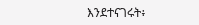እንደተናገሩት፥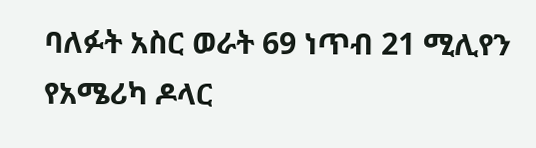ባለፉት አስር ወራት 69 ነጥብ 21 ሚሊየን የአሜሪካ ዶላር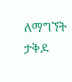ለማግኘት ታቅዶ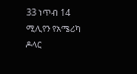33 ነጥብ 14 ሚሊየን የአሜሪካ ዶላር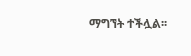ማግኘት ተችሏል፡፡